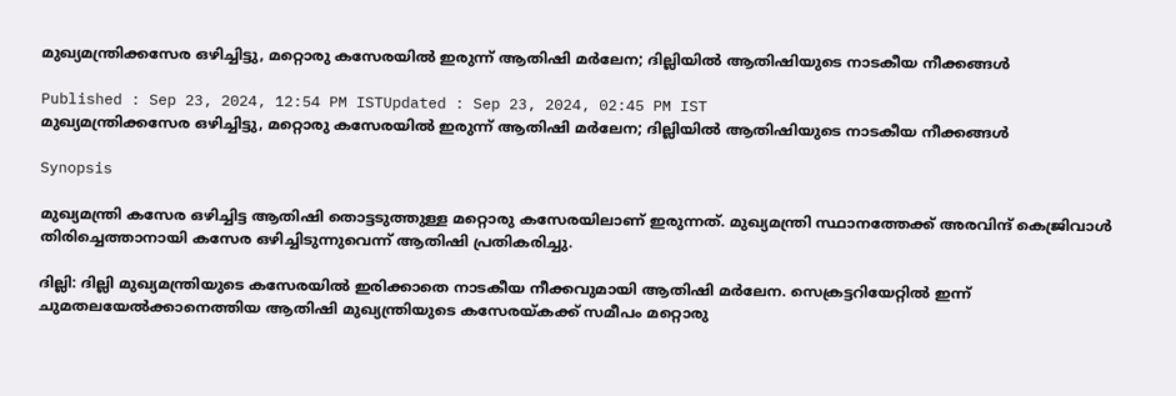മുഖ്യമന്ത്രിക്കസേര ഒഴിച്ചിട്ടു, മറ്റൊരു കസേരയിൽ ഇരുന്ന് ആതിഷി മർലേന; ദില്ലിയിൽ ആതിഷിയുടെ നാടകീയ നീക്കങ്ങൾ

Published : Sep 23, 2024, 12:54 PM ISTUpdated : Sep 23, 2024, 02:45 PM IST
മുഖ്യമന്ത്രിക്കസേര ഒഴിച്ചിട്ടു, മറ്റൊരു കസേരയിൽ ഇരുന്ന് ആതിഷി മർലേന; ദില്ലിയിൽ ആതിഷിയുടെ നാടകീയ നീക്കങ്ങൾ

Synopsis

മുഖ്യമന്ത്രി കസേര ഒഴിച്ചിട്ട ആതിഷി തൊട്ടടുത്തുള്ള മറ്റൊരു കസേരയിലാണ് ഇരുന്നത്. മുഖ്യമന്ത്രി സ്ഥാനത്തേക്ക് അരവിന്ദ് കെജ്രിവാൾ തിരിച്ചെത്താനായി കസേര ഒഴിച്ചിടുന്നുവെന്ന് ആതിഷി പ്രതികരിച്ചു.

ദില്ലി: ദില്ലി മുഖ്യമന്ത്രിയുടെ കസേരയിൽ ഇരിക്കാതെ നാടകീയ നീക്കവുമായി ആതിഷി മർലേന. സെക്രട്ടറിയേറ്റിൽ ഇന്ന് ചുമതലയേൽക്കാനെത്തിയ ആതിഷി മുഖ്യന്ത്രിയുടെ കസേരയ്കക്ക് സമീപം മറ്റൊരു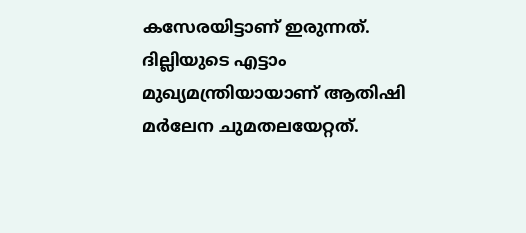കസേരയിട്ടാണ് ഇരുന്നത്. ദില്ലിയുടെ എട്ടാം മുഖ്യമന്ത്രിയായാണ് ആതിഷി മർലേന ചുമതലയേറ്റത്.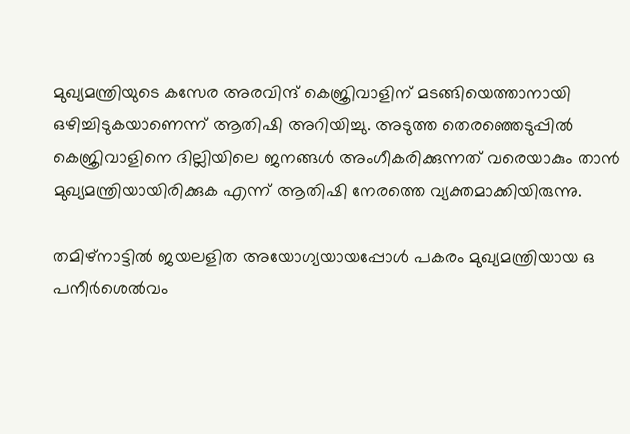മുഖ്യമന്ത്രിയുടെ കസേര അരവിന്ദ് കെജ്രിവാളിന് മടങ്ങിയെത്താനായി ഒഴിച്ചിടുകയാണെന്ന് ആതിഷി അറിയിച്ചു. അടുത്ത തെരഞ്ഞെടുപ്പിൽ കെജ്രിവാളിനെ ദില്ലിയിലെ ജനങ്ങൾ അംഗീകരിക്കുന്നത് വരെയാകും താൻ മുഖ്യമന്ത്രിയായിരിക്കുക എന്ന് ആതിഷി നേരത്തെ വ്യക്തമാക്കിയിരുന്നു.

തമിഴ്നാട്ടിൽ ജയലളിത അയോഗ്യയായപ്പോൾ പകരം മുഖ്യമന്ത്രിയായ ഒ പനീർശെൽവം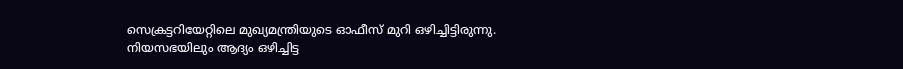സെക്രട്ടറിയേറ്റിലെ മുഖ്യമന്ത്രിയുടെ ഓഫീസ് മുറി ഒഴിച്ചിട്ടിരുന്നു. നിയസഭയിലും ആദ്യം ഒഴിച്ചിട്ട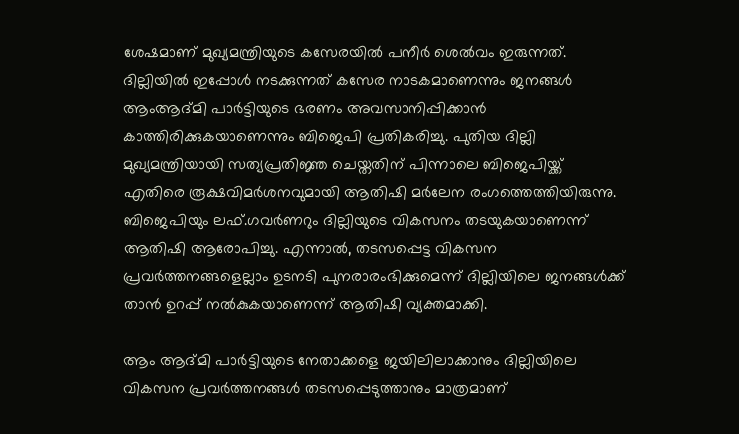ശേഷമാണ് മുഖ്യമന്ത്രിയുടെ കസേരയിൽ പനീർ ശെൽവം ഇരുന്നത്. ദില്ലിയിൽ ഇപ്പോൾ നടക്കുന്നത് കസേര നാടകമാണെന്നും ജനങ്ങൾ ആംആദ്മി പാർട്ടിയുടെ ഭരണം അവസാനിപ്പിക്കാൻ കാത്തിരിക്കുകയാണെന്നും ബിജെപി പ്രതികരിച്ചു. പുതിയ ദില്ലി മുഖ്യമന്ത്രിയായി സത്യപ്രതിജ്ഞ ചെയ്തതിന് പിന്നാലെ ബിജെപിയ്ക്ക് എതിരെ രൂക്ഷവിമർശനവുമായി ആതിഷി മർലേന രംഗത്തെത്തിയിരുന്നു. ബിജെപിയും ലഫ്.ഗവർണറും ദില്ലിയുടെ വികസനം തടയുകയാണെന്ന് ആതിഷി ആരോപിച്ചു. എന്നാൽ, തടസപ്പെട്ട വികസന പ്രവർത്തനങ്ങളെല്ലാം ഉടനടി പുനരാരംഭിക്കുമെന്ന് ദില്ലിയിലെ ജനങ്ങൾക്ക് താൻ ഉറപ്പ് നൽകുകയാണെന്ന് ആതിഷി വ്യക്തമാക്കി.

ആം ആദ്മി പാർട്ടിയുടെ നേതാക്കളെ ജയിലിലാക്കാനും ദില്ലിയിലെ വികസന പ്രവർത്തനങ്ങൾ തടസപ്പെടുത്താനും മാത്രമാണ്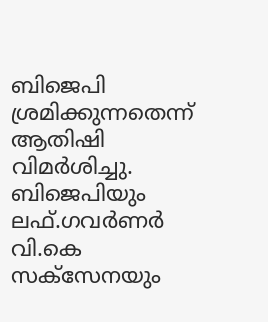ബിജെപി ശ്രമിക്കുന്നതെന്ന് ആതിഷി വിമർശിച്ചു. ബിജെപിയും ലഫ്.ഗവർണർ വി.കെ സക്സേനയും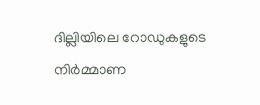ദില്ലിയിലെ റോഡുകളുടെ നിർമ്മാണ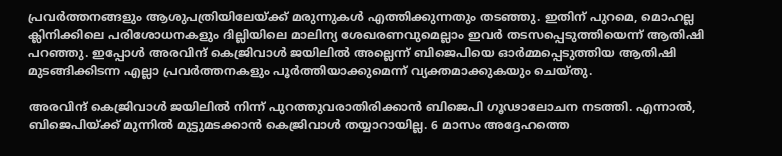പ്രവർത്തനങ്ങളും ആശുപത്രിയിലേയ്ക്ക് മരുന്നുകൾ എത്തിക്കുന്നതും തടഞ്ഞു. ഇതിന് പുറമെ, മൊഹല്ല ക്ലിനിക്കിലെ പരിശോധനകളും ദില്ലിയിലെ മാലിന്യ ശേഖരണവുമെല്ലാം ഇവർ തടസപ്പെടുത്തിയെന്ന് ആതിഷി പറഞ്ഞു. ഇപ്പോൾ അരവിന്ദ് കെജ്രിവാൾ ജയിലിൽ അല്ലെന്ന് ബിജെപിയെ ഓർമ്മപ്പെടുത്തിയ ആതിഷി മുടങ്ങിക്കിടന്ന എല്ലാ പ്രവർത്തനകളും പൂർത്തിയാക്കുമെന്ന് വ്യക്തമാക്കുകയും ചെയ്തു.

അരവിന്ദ് കെജ്രിവാൾ ജയിലിൽ നിന്ന് പുറത്തുവരാതിരിക്കാൻ ബിജെപി ഗൂഢാലോചന നടത്തി. എന്നാൽ, ബിജെപിയ്ക്ക് മുന്നിൽ മുട്ടുമടക്കാൻ കെജ്രിവാൾ തയ്യാറായില്ല. 6 മാസം അദ്ദേഹത്തെ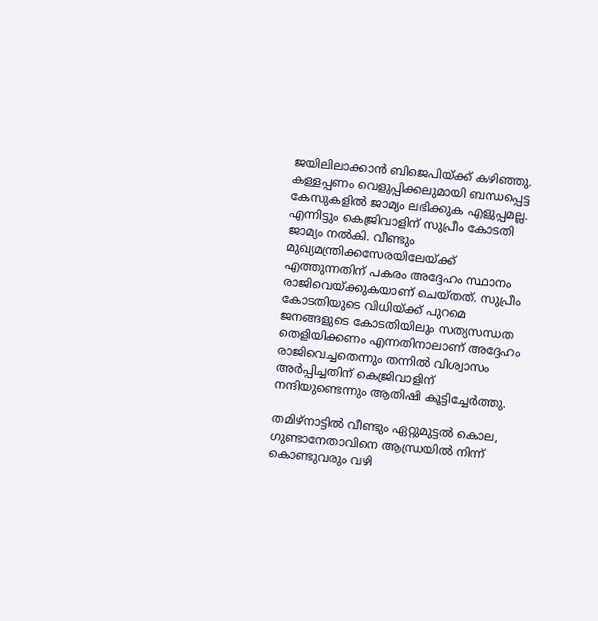ജയിലിലാക്കാൻ ബിജെപിയ്ക്ക് കഴിഞ്ഞു. കള്ളപ്പണം വെളുപ്പിക്കലുമായി ബന്ധപ്പെട്ട കേസുകളിൽ ജാമ്യം ലഭിക്കുക എളുപ്പമല്ല. എന്നിട്ടും കെജ്രിവാളിന് സുപ്രീം കോടതി ജാമ്യം നൽകി. വീണ്ടും മുഖ്യമന്ത്രിക്കസേരയിലേയ്ക്ക് എത്തുന്നതിന് പകരം അദ്ദേഹം സ്ഥാനം രാജിവെയ്ക്കുകയാണ് ചെയ്തത്. സുപ്രീം കോടതിയുടെ വിധിയ്ക്ക് പുറമെ ജനങ്ങളുടെ കോടതിയിലും സത്യസന്ധത തെളിയിക്കണം എന്നതിനാലാണ് അദ്ദേഹം രാജിവെച്ചതെന്നും തന്നിൽ വിശ്വാസം അർപ്പിച്ചതിന് കെജ്രിവാളിന് നന്ദിയുണ്ടെന്നും ആതിഷി കൂട്ടിച്ചേർത്തു.

തമിഴ്നാട്ടിൽ വീണ്ടും ഏറ്റുമുട്ടൽ കൊല, ഗുണ്ടാനേതാവിനെ ആന്ധ്രയിൽ നിന്ന് കൊണ്ടുവരും വഴി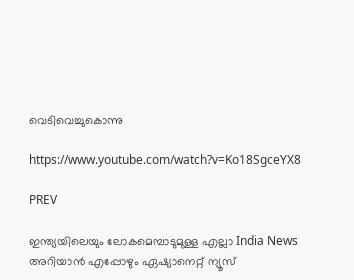വെടിവെച്ചുകൊന്നു

https://www.youtube.com/watch?v=Ko18SgceYX8

PREV

ഇന്ത്യയിലെയും ലോകമെമ്പാടുമുള്ള എല്ലാ India News അറിയാൻ എപ്പോഴും ഏഷ്യാനെറ്റ് ന്യൂസ്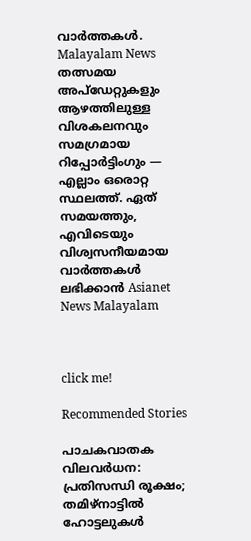വാർത്തകൾ. Malayalam News   തത്സമയ അപ്‌ഡേറ്റുകളും ആഴത്തിലുള്ള വിശകലനവും സമഗ്രമായ റിപ്പോർട്ടിംഗും — എല്ലാം ഒരൊറ്റ സ്ഥലത്ത്. ഏത് സമയത്തും, എവിടെയും വിശ്വസനീയമായ വാർത്തകൾ ലഭിക്കാൻ Asianet News Malayalam



click me!

Recommended Stories

പാചകവാതക വിലവർധന: പ്രതിസന്ധി രൂക്ഷം; തമിഴ്നാട്ടിൽ ഹോട്ടലുകൾ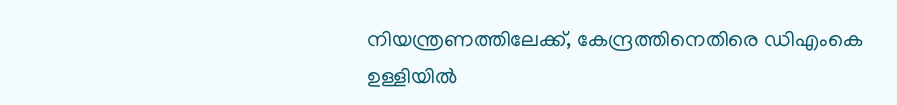നിയന്ത്രണത്തിലേക്ക്, കേന്ദ്രത്തിനെതിരെ ഡിഎംകെ
ഉള്ളിയിൽ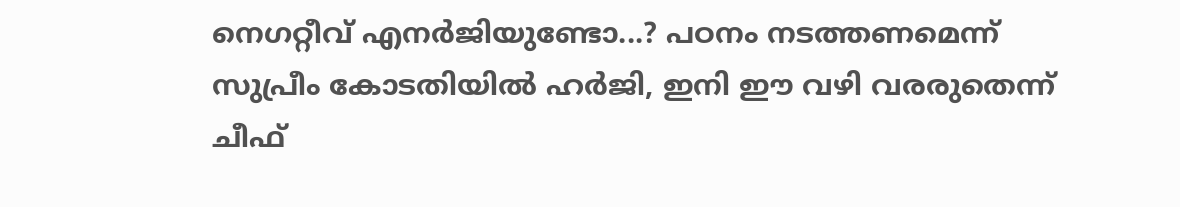നെഗറ്റീവ് എനർജിയുണ്ടോ...? പഠനം നടത്തണമെന്ന് സുപ്രീം കോടതിയിൽ ഹർജി, ഇനി ഈ വഴി വരരുതെന്ന് ചീഫ്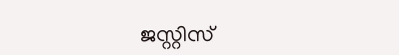ജസ്റ്റിസ്